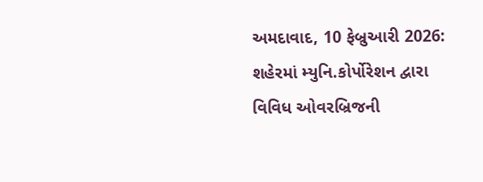અમદાવાદ, 10 ફેબ્રુઆરી 2026: શહેરમાં મ્યુનિ.કોર્પોરેશન દ્વારા વિવિધ ઓવરબ્રિજની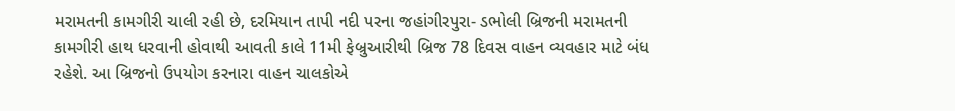મરામતની કામગીરી ચાલી રહી છે, દરમિયાન તાપી નદી પરના જહાંગીરપુરા- ડભોલી બ્રિજની મરામતની કામગીરી હાથ ધરવાની હોવાથી આવતી કાલે 11મી ફેબ્રુઆરીથી બ્રિજ 78 દિવસ વાહન વ્યવહાર માટે બંધ રહેશે. આ બ્રિજનો ઉપયોગ કરનારા વાહન ચાલકોએ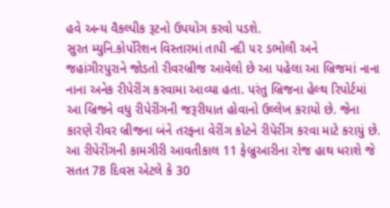હવે અન્ય વૈકલ્પીક રૂટનો ઉપયોગ કરવો પડશે.
સુરત મ્યુનિ.કોર્પોરેશન વિસ્તારમાં તાપી નદી ૫૨ ડભોલી અને જહાંગીરપુરાને જોડતો રીવરબ્રીજ આવેલો છે આ પહેલા આ બ્રિજમાં નાના નાના અનેક રીપેરીંગ કરવામા આવ્યા હતા. પરંતુ બ્રિજના હેલ્થ રિપોર્ટમાં આ બ્રિજને વધુ રીપેરીંગની જરૂરીયાત હોવાનો ઉલ્લેખ કરાયો છે. જેના કારણે રીવર બ્રીજના બંને તરફના વેરીંગ કોટને રીપેરીંગ કરવા માટે કરાયું છે. આ રીપેરીંગની કામગીરી આવતીકાલ 11 ફેબ્રુઆરીના રોજ હાથ ધરાશે જે સતત 78 દિવસ એટલે કે 30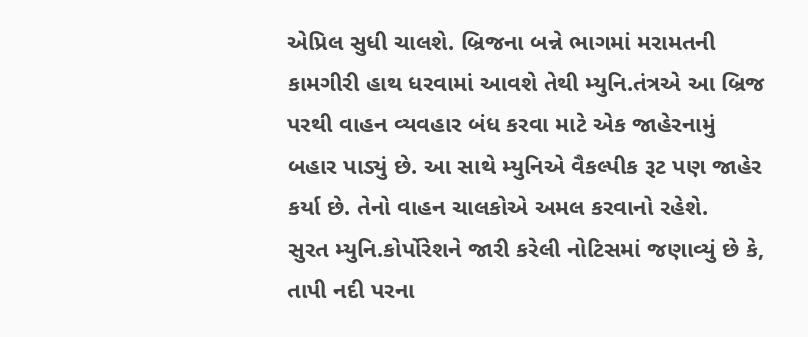એપ્રિલ સુધી ચાલશે. બ્રિજના બન્ને ભાગમાં મરામતની કામગીરી હાથ ધરવામાં આવશે તેથી મ્યુનિ.તંત્રએ આ બ્રિજ પરથી વાહન વ્યવહાર બંધ કરવા માટે એક જાહેરનામું બહાર પાડ્યું છે. આ સાથે મ્યુનિએ વૈકલ્પીક રૂટ પણ જાહેર કર્યા છે. તેનો વાહન ચાલકોએ અમલ કરવાનો રહેશે.
સુરત મ્યુનિ.કોર્પોરેશને જારી કરેલી નોટિસમાં જણાવ્યું છે કે, તાપી નદી પરના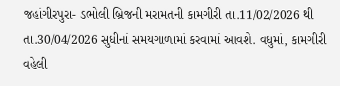જહાંગીરપુરા- ડભોલી બ્રિજની મરામતની કામગીરી તા.11/02/2026 થી તા.30/04/2026 સુધીનાં સમયગાળામાં કરવામાં આવશે. વધુમાં, કામગીરી વહેલી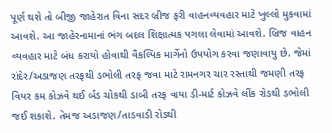પૂર્ણ થશે તો બીજી જાહેરાત વિના સદર બ્રીજ ફરી વાહનવ્યવહાર માટે ખુલ્લો મુકવામાં આવશે. આ જાહેરનામાનાં ભંગ બદલ શિક્ષાત્મક પગલા લેવામાં આવશે. બ્રિજ વાહન વ્યવહાર માટે બંધ કરાયો હોવાથી વૈકલ્પિક માર્ગેનો ઉપયોગ કરવા જણાવાયુ છે. જેમાં રાંદેર/અડાજણ તરફથી ડભોલી તરફ જવા માટે રામનગર ચાર રસ્તાથી જમણી તરફ વિયર કમ કોઝવે થઈ ર્બડ ચોકથી ડાબી તરફ વાયા ડી-માર્ટ કોઝવે લીંક રોડથી ડભોલી જઈ શકાશે. તેમજ અડાજણ/તાડવાડી રોડથી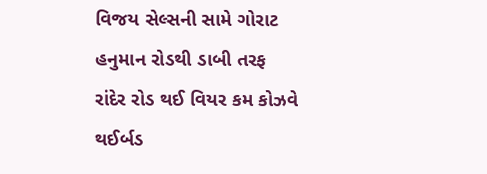વિજય સેલ્સની સામે ગોરાટ હનુમાન રોડથી ડાબી તરફ રાંદેર રોડ થઈ વિયર કમ કોઝવે થઈર્બડ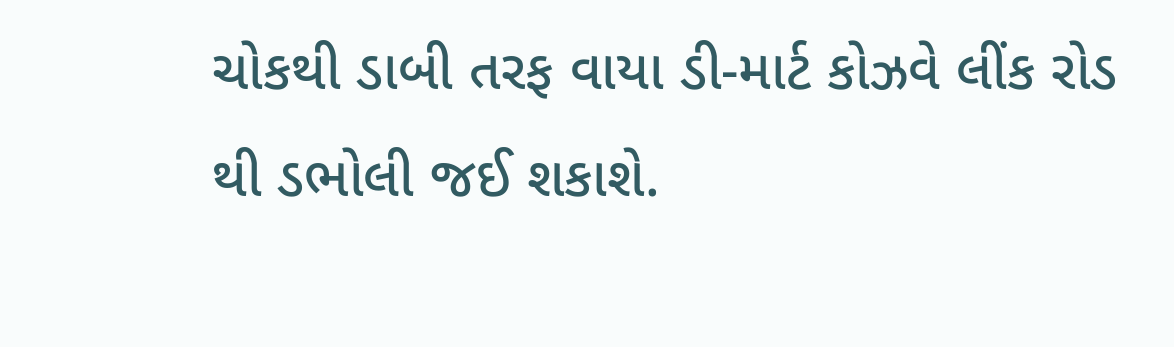ચોકથી ડાબી તરફ વાયા ડી-માર્ટ કોઝવે લીંક રોડ થી ડભોલી જઈ શકાશે.